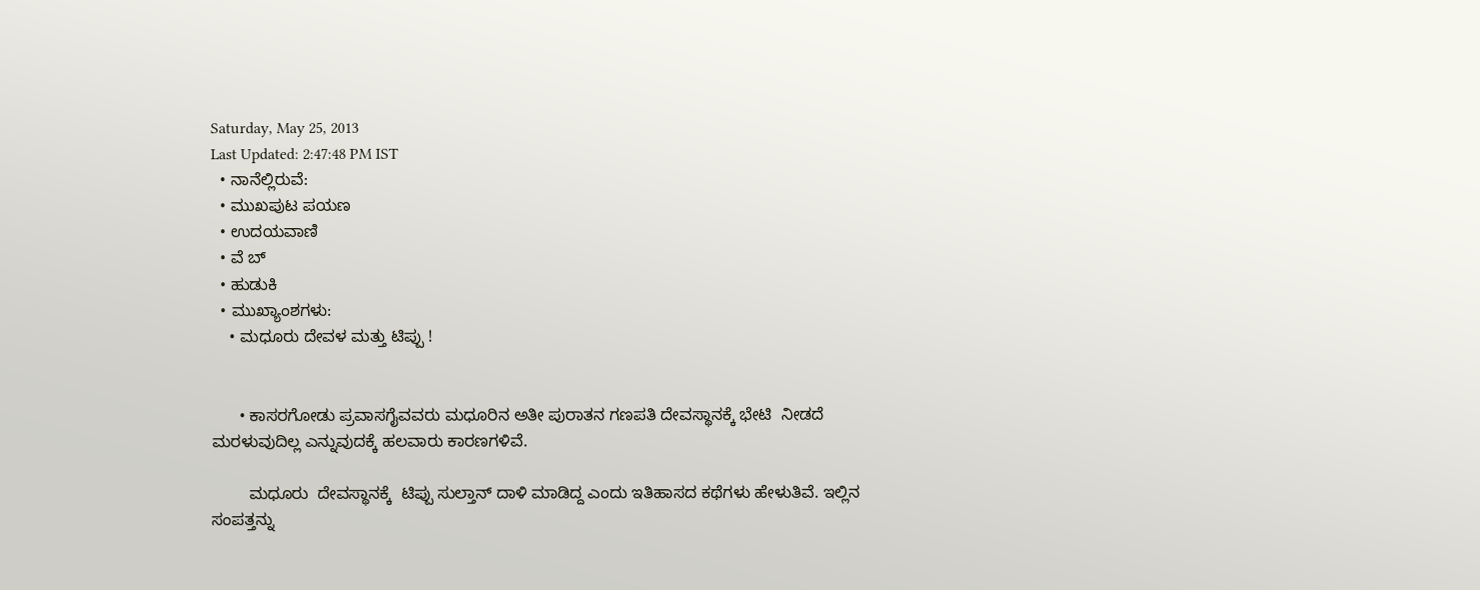Saturday, May 25, 2013
Last Updated: 2:47:48 PM IST
  • ನಾನೆಲ್ಲಿರುವೆ:
  • ಮುಖಪುಟ ಪಯಣ
  • ಉದಯವಾಣಿ
  • ವೆ ಬ್
  • ಹುಡುಕಿ
  • ಮುಖ್ಯಾಂಶಗಳು:
    • ಮಧೂರು ದೇವಳ ಮತ್ತು ಟಿಪ್ಪು !


      • ಕಾಸರಗೋಡು ಪ್ರವಾಸಗೈವವರು ಮಧೂರಿನ ಅತೀ ಪುರಾತನ ಗಣಪತಿ ದೇವಸ್ಥಾನಕ್ಕೆ ಭೇಟಿ  ನೀಡದೆ ಮರಳುವುದಿಲ್ಲ ಎನ್ನುವುದಕ್ಕೆ ಹಲವಾರು ಕಾರಣಗಳಿವೆ.

        ಮಧೂರು  ದೇವಸ್ಥಾನಕ್ಕೆ  ಟಿಪ್ಪು ಸುಲ್ತಾನ್‌ ದಾಳಿ ಮಾಡಿದ್ದ ಎಂದು ಇತಿಹಾಸದ ಕಥೆಗಳು ಹೇಳುತಿವೆ. ಇಲ್ಲಿನ ಸಂಪತ್ತನ್ನು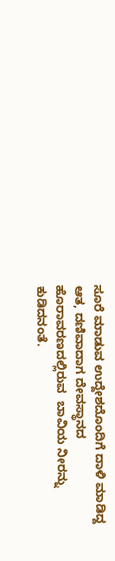ಸೂರೆ ಮಾಡುವ ಉದ್ದೇಶದೊಂದಿಗೆ ದಾಳಿ ಮಾಡಿದ್ದ ಆತ, ದಣಿವಾದಾಗ ದೇವಸ್ಥಾನದ ಹೊರಾವರಣದಲ್ಲಿರುವ  ಬಾವಿಯ ನೀರನ್ನು  ಕುಡಿದನಂತೆ.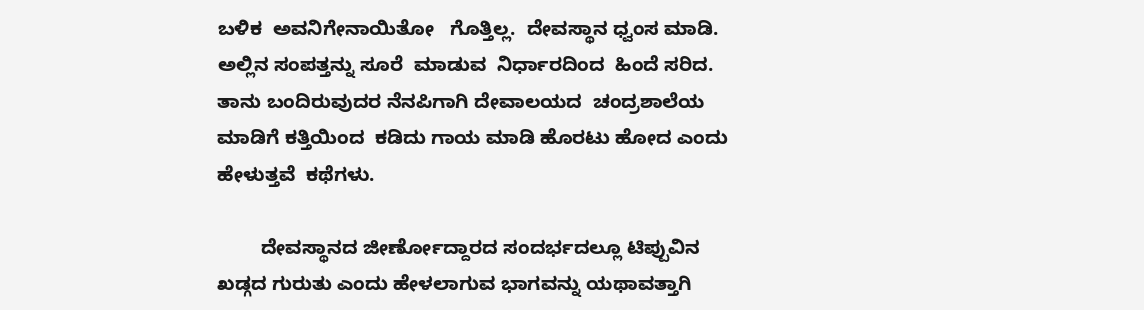ಬಳಿಕ  ಅವನಿಗೇನಾಯಿತೋ   ಗೊತ್ತಿಲ್ಲ.  ದೇವಸ್ಥಾನ ಧ್ವಂಸ ಮಾಡಿ. ಅಲ್ಲಿನ ಸಂಪತ್ತನ್ನು ಸೂರೆ  ಮಾಡುವ  ನಿರ್ಧಾರದಿಂದ  ಹಿಂದೆ ಸರಿದ. ತಾನು ಬಂದಿರುವುದರ ನೆನಪಿಗಾಗಿ ದೇವಾಲಯದ  ಚಂದ್ರಶಾಲೆಯ ಮಾಡಿಗೆ ಕತ್ತಿಯಿಂದ  ಕಡಿದು ಗಾಯ ಮಾಡಿ ಹೊರಟು ಹೋದ ಎಂದು ಹೇಳುತ್ತವೆ  ಕಥೆಗಳು.

        ದೇವಸ್ಥಾನದ ಜೀರ್ಣೋದ್ದಾರದ ಸಂದರ್ಭದಲ್ಲೂ ಟಿಪ್ಪುವಿನ ಖಡ್ಗದ ಗುರುತು ಎಂದು ಹೇಳಲಾಗುವ ಭಾಗವನ್ನು ಯಥಾವತ್ತಾಗಿ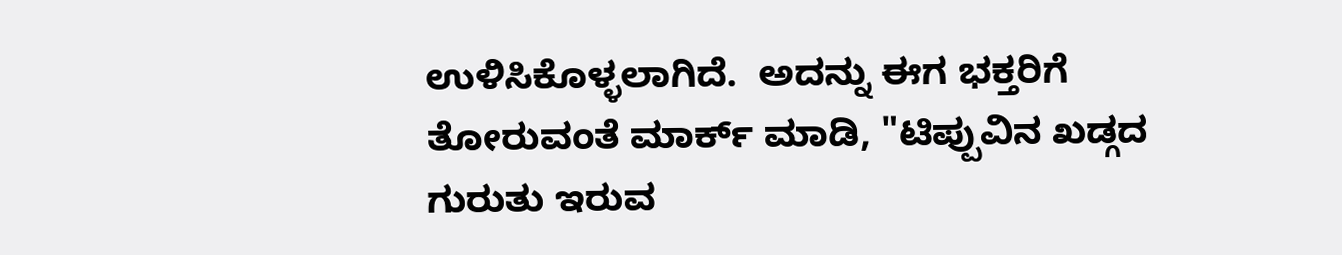ಉಳಿಸಿಕೊಳ್ಳಲಾಗಿದೆ.  ಅದನ್ನು ಈಗ ಭಕ್ತರಿಗೆ ತೋರುವಂತೆ ಮಾರ್ಕ್‌ ಮಾಡಿ, "ಟಿಪ್ಪುವಿನ ಖಡ್ಗದ ಗುರುತು ಇರುವ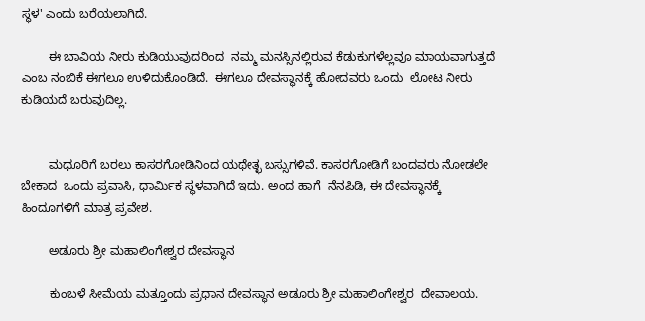ಸ್ಥಳ' ಎಂದು ಬರೆಯಲಾಗಿದೆ.

        ಈ ಬಾವಿಯ ನೀರು ಕುಡಿಯುವುದರಿಂದ  ನಮ್ಮ ಮನಸ್ಸಿನಲ್ಲಿರುವ ಕೆಡುಕುಗಳೆಲ್ಲವೂ ಮಾಯವಾಗುತ್ತದೆ ಎಂಬ ನಂಬಿಕೆ ಈಗಲೂ ಉಳಿದುಕೊಂಡಿದೆ.  ಈಗಲೂ ದೇವಸ್ಥಾನಕ್ಕೆ ಹೋದವರು ಒಂದು  ಲೋಟ ನೀರು ಕುಡಿಯದೆ ಬರುವುದಿಲ್ಲ.


        ಮಧೂರಿಗೆ ಬರಲು ಕಾಸರಗೋಡಿನಿಂದ ಯಥೇತ್ಛ ಬಸ್ಸುಗಳಿವೆ. ಕಾಸರಗೋಡಿಗೆ ಬಂದವರು ನೋಡಲೇ ಬೇಕಾದ  ಒಂದು ಪ್ರವಾಸಿ, ಧಾರ್ಮಿಕ ಸ್ಥಳವಾಗಿದೆ ಇದು. ಅಂದ ಹಾಗೆ  ನೆನಪಿಡಿ, ಈ ದೇವಸ್ಥಾನಕ್ಕೆ ಹಿಂದೂಗಳಿಗೆ ಮಾತ್ರ ಪ್ರವೇಶ.

        ಅಡೂರು ಶ್ರೀ ಮಹಾಲಿಂಗೇಶ್ವರ ದೇವಸ್ಥಾನ

        ಕುಂಬಳೆ ಸೀಮೆಯ ಮತ್ತೂಂದು ಪ್ರಧಾನ ದೇವಸ್ಥಾನ ಅಡೂರು ಶ್ರೀ ಮಹಾಲಿಂಗೇಶ್ವರ  ದೇವಾಲಯ.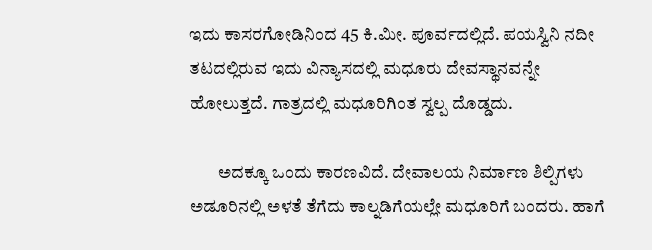ಇದು ಕಾಸರಗೋಡಿನಿಂದ 45 ಕಿ.ಮೀ. ಪೂರ್ವದಲ್ಲಿದೆ. ಪಯಸ್ವಿನಿ ನದೀ ತಟದಲ್ಲಿರುವ ಇದು ವಿನ್ಯಾಸದಲ್ಲಿ ಮಧೂರು ದೇವಸ್ಥಾನವನ್ನೇ ಹೋಲುತ್ತದೆ. ಗಾತ್ರದಲ್ಲಿ ಮಧೂರಿಗಿಂತ ಸ್ವಲ್ಪ ದೊಡ್ಡದು.

        ಅದಕ್ಕೂ ಒಂದು ಕಾರಣವಿದೆ. ದೇವಾಲಯ ನಿರ್ಮಾಣ ಶಿಲ್ಪಿಗಳು ಅಡೂರಿನಲ್ಲಿ ಅಳತೆ ತೆಗೆದು ಕಾಲ್ನಡಿಗೆಯಲ್ಲೇ ಮಧೂರಿಗೆ ಬಂದರು. ಹಾಗೆ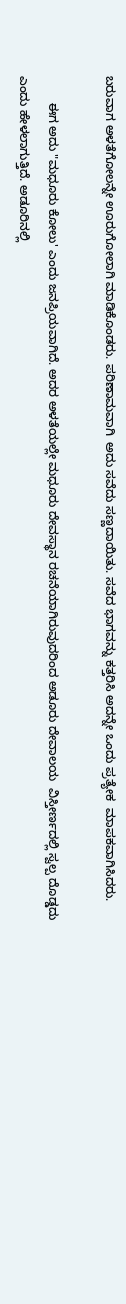ಬರುವಾಗ ಅಳತೆಗೋಲನ್ನೇ ಊರುಗೋಲಾಗಿ ಮಾಡಿಕೊಂಡರು. ಪರಿಣಾಮವಾಗಿ  ಅದು ಸವೆದು ಸಣ್ಣದಾಯಿತು. ಸವೆದ ಭಾಗವನ್ನು ಕತ್ತರಿಸಿ ಅದನ್ನೇ ಒಂದು ಪ್ರತ್ಯೇಕ  ಮಾಪಕವಾಗಿಸಿದರು.

        ಈಗ ಅದು "ಮಧೂರು ಕೋಲು' ಎಂದು ಜನಪ್ರಿಯವಾಗಿದೆ. ಅದರ ಅಳತೆಯಲ್ಲೇ ಮಧೂರು ದೇವಸ್ಥಾನ ರಚನೆಯಾಗಿರುವುದರಿಂದ ಅಡೂರು ದೇವಾಲಯ  ವಿಸ್ತೀರ್ಣದಲ್ಲಿ ಸ್ವಲ್ಪ ದೊಡ್ಡದು ಎಂದು ಹೇಳಲಾಗುತ್ತಿದೆ. ಅಡೂರಿನಲ್ಲಿ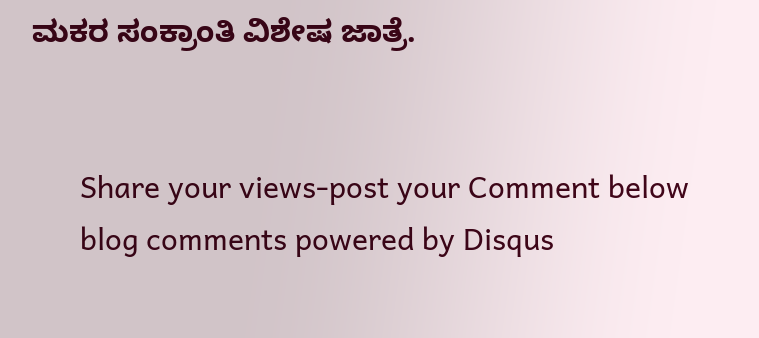ಮಕರ ಸಂಕ್ರಾಂತಿ ವಿಶೇಷ ಜಾತ್ರೆ.


      Share your views-post your Comment below
      blog comments powered by Disqus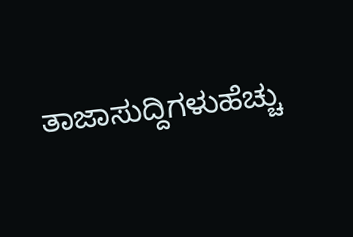ತಾಜಾಸುದ್ದಿಗಳುಹೆಚ್ಚು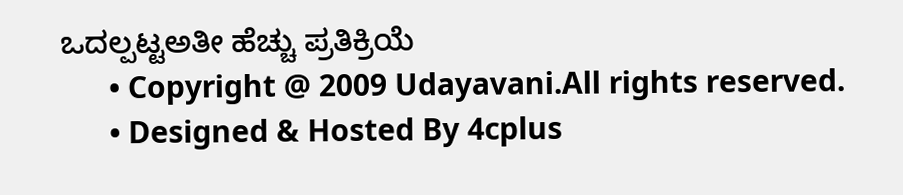ಒದಲ್ಪಟ್ಟಅತೀ ಹೆಚ್ಚು ಪ್ರತಿಕ್ರಿಯೆ
      • Copyright @ 2009 Udayavani.All rights reserved.
      • Designed & Hosted By 4cplus